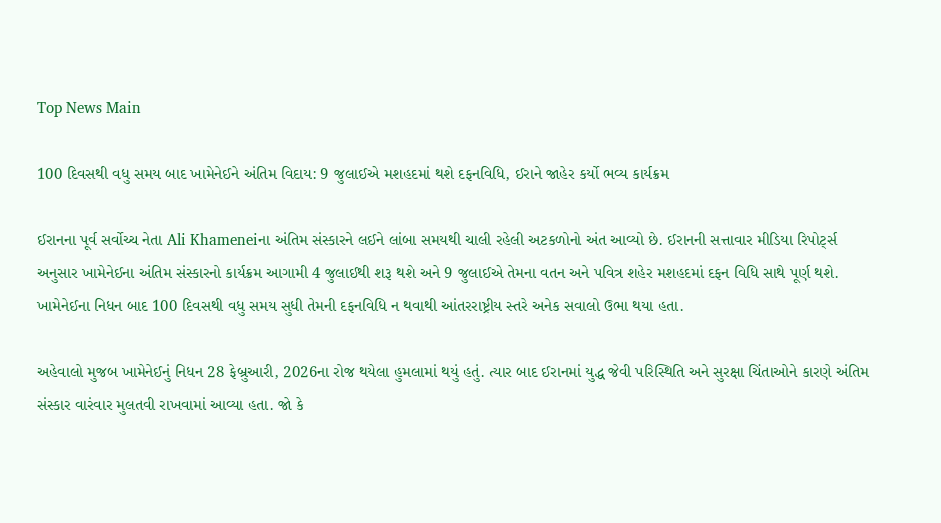Top News Main

100 દિવસથી વધુ સમય બાદ ખામેનેઈને અંતિમ વિદાય: 9 જુલાઈએ મશહદમાં થશે દફનવિધિ, ઈરાને જાહેર કર્યો ભવ્ય કાર્યક્રમ

ઈરાનના પૂર્વ સર્વોચ્ચ નેતા Ali Khameneiના અંતિમ સંસ્કારને લઈને લાંબા સમયથી ચાલી રહેલી અટકળોનો અંત આવ્યો છે. ઈરાનની સત્તાવાર મીડિયા રિપોર્ટ્સ અનુસાર ખામેનેઈના અંતિમ સંસ્કારનો કાર્યક્રમ આગામી 4 જુલાઈથી શરૂ થશે અને 9 જુલાઈએ તેમના વતન અને પવિત્ર શહેર મશહદમાં દફન વિધિ સાથે પૂર્ણ થશે. ખામેનેઈના નિધન બાદ 100 દિવસથી વધુ સમય સુધી તેમની દફનવિધિ ન થવાથી આંતરરાષ્ટ્રીય સ્તરે અનેક સવાલો ઉભા થયા હતા.

અહેવાલો મુજબ ખામેનેઈનું નિધન 28 ફેબ્રુઆરી, 2026ના રોજ થયેલા હુમલામાં થયું હતું. ત્યાર બાદ ઈરાનમાં યુદ્ધ જેવી પરિસ્થિતિ અને સુરક્ષા ચિંતાઓને કારણે અંતિમ સંસ્કાર વારંવાર મુલતવી રાખવામાં આવ્યા હતા. જો કે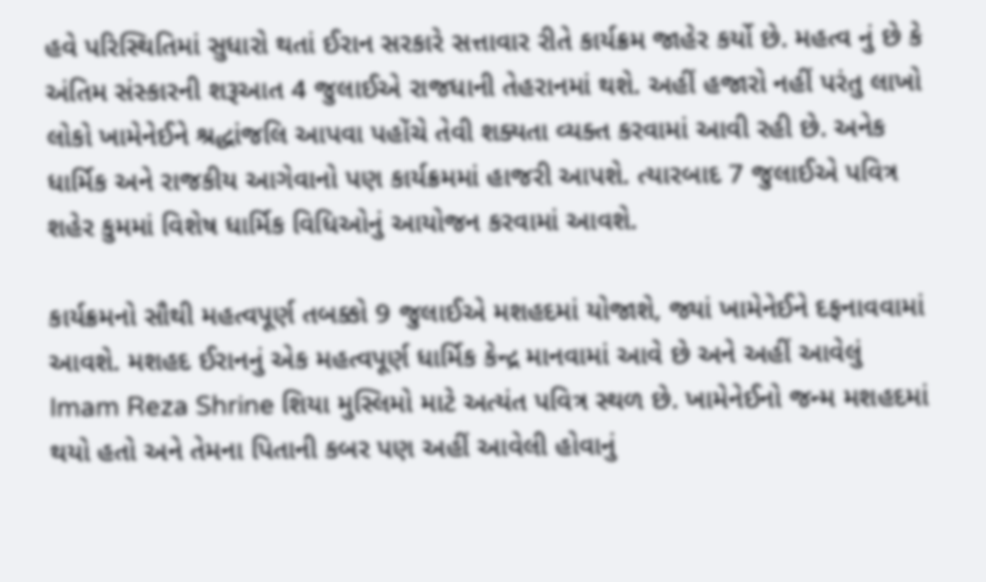હવે પરિસ્થિતિમાં સુધારો થતાં ઈરાન સરકારે સત્તાવાર રીતે કાર્યક્રમ જાહેર કર્યો છે. મહત્વ નું છે કે અંતિમ સંસ્કારની શરૂઆત 4 જુલાઈએ રાજધાની તેહરાનમાં થશે. અહીં હજારો નહીં પરંતુ લાખો લોકો ખામેનેઈને શ્રદ્ધાંજલિ આપવા પહોંચે તેવી શક્યતા વ્યક્ત કરવામાં આવી રહી છે. અનેક ધાર્મિક અને રાજકીય આગેવાનો પણ કાર્યક્રમમાં હાજરી આપશે. ત્યારબાદ 7 જુલાઈએ પવિત્ર શહેર કુમમાં વિશેષ ધાર્મિક વિધિઓનું આયોજન કરવામાં આવશે.

કાર્યક્રમનો સૌથી મહત્વપૂર્ણ તબક્કો 9 જુલાઈએ મશહદમાં યોજાશે, જ્યાં ખામેનેઈને દફનાવવામાં આવશે. મશહદ ઈરાનનું એક મહત્વપૂર્ણ ધાર્મિક કેન્દ્ર માનવામાં આવે છે અને અહીં આવેલું Imam Reza Shrine શિયા મુસ્લિમો માટે અત્યંત પવિત્ર સ્થળ છે. ખામેનેઈનો જન્મ મશહદમાં થયો હતો અને તેમના પિતાની કબર પણ અહીં આવેલી હોવાનું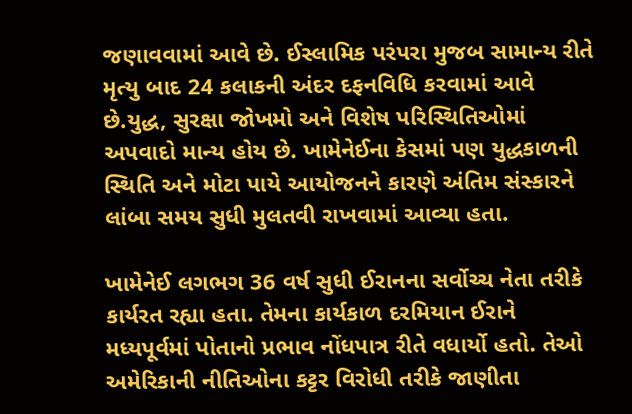જણાવવામાં આવે છે. ઈસ્લામિક પરંપરા મુજબ સામાન્ય રીતે મૃત્યુ બાદ 24 કલાકની અંદર દફનવિધિ કરવામાં આવે છે.યુદ્ધ, સુરક્ષા જોખમો અને વિશેષ પરિસ્થિતિઓમાં અપવાદો માન્ય હોય છે. ખામેનેઈના કેસમાં પણ યુદ્ધકાળની સ્થિતિ અને મોટા પાયે આયોજનને કારણે અંતિમ સંસ્કારને લાંબા સમય સુધી મુલતવી રાખવામાં આવ્યા હતા.

ખામેનેઈ લગભગ 36 વર્ષ સુધી ઈરાનના સર્વોચ્ચ નેતા તરીકે કાર્યરત રહ્યા હતા. તેમના કાર્યકાળ દરમિયાન ઈરાને મધ્યપૂર્વમાં પોતાનો પ્રભાવ નોંધપાત્ર રીતે વધાર્યો હતો. તેઓ અમેરિકાની નીતિઓના કટ્ટર વિરોધી તરીકે જાણીતા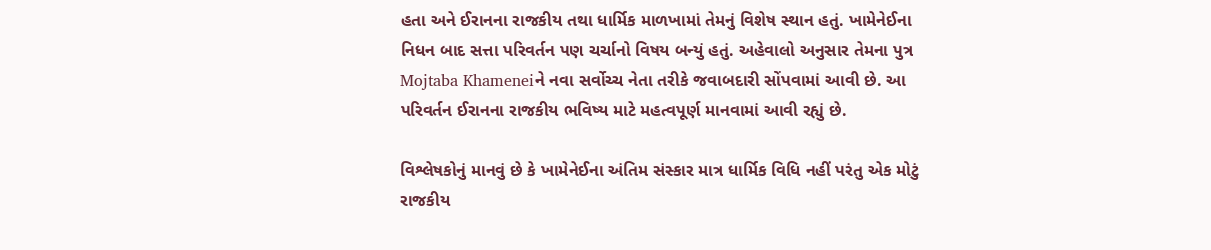હતા અને ઈરાનના રાજકીય તથા ધાર્મિક માળખામાં તેમનું વિશેષ સ્થાન હતું. ખામેનેઈના નિધન બાદ સત્તા પરિવર્તન પણ ચર્ચાનો વિષય બન્યું હતું. અહેવાલો અનુસાર તેમના પુત્ર Mojtaba Khameneiને નવા સર્વોચ્ચ નેતા તરીકે જવાબદારી સોંપવામાં આવી છે. આ પરિવર્તન ઈરાનના રાજકીય ભવિષ્ય માટે મહત્વપૂર્ણ માનવામાં આવી રહ્યું છે.

વિશ્લેષકોનું માનવું છે કે ખામેનેઈના અંતિમ સંસ્કાર માત્ર ધાર્મિક વિધિ નહીં પરંતુ એક મોટું રાજકીય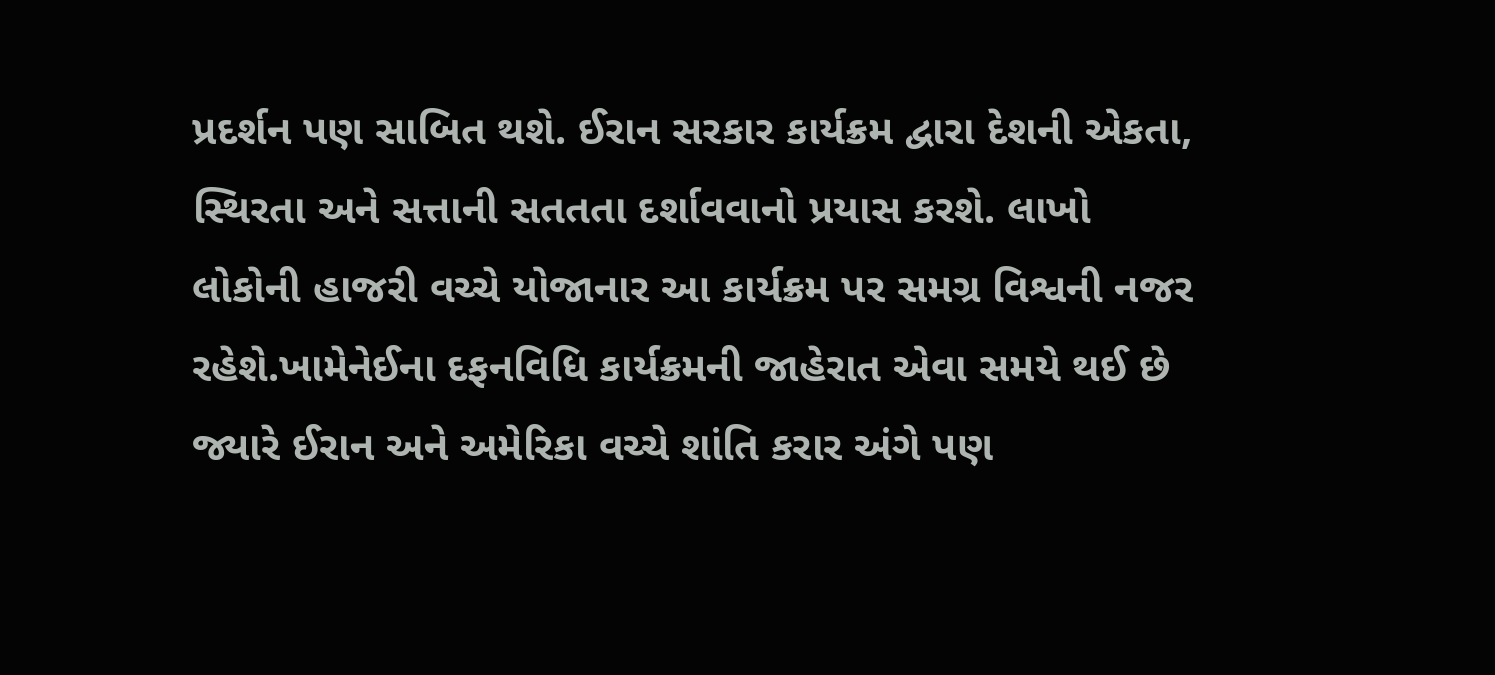પ્રદર્શન પણ સાબિત થશે. ઈરાન સરકાર કાર્યક્રમ દ્વારા દેશની એકતા, સ્થિરતા અને સત્તાની સતતતા દર્શાવવાનો પ્રયાસ કરશે. લાખો લોકોની હાજરી વચ્ચે યોજાનાર આ કાર્યક્રમ પર સમગ્ર વિશ્વની નજર રહેશે.ખામેનેઈના દફનવિધિ કાર્યક્રમની જાહેરાત એવા સમયે થઈ છે જ્યારે ઈરાન અને અમેરિકા વચ્ચે શાંતિ કરાર અંગે પણ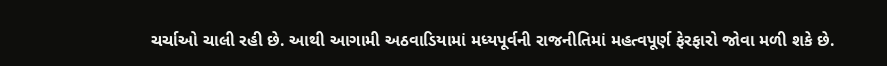ચર્ચાઓ ચાલી રહી છે. આથી આગામી અઠવાડિયામાં મધ્યપૂર્વની રાજનીતિમાં મહત્વપૂર્ણ ફેરફારો જોવા મળી શકે છે.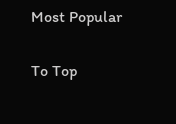Most Popular

To Top